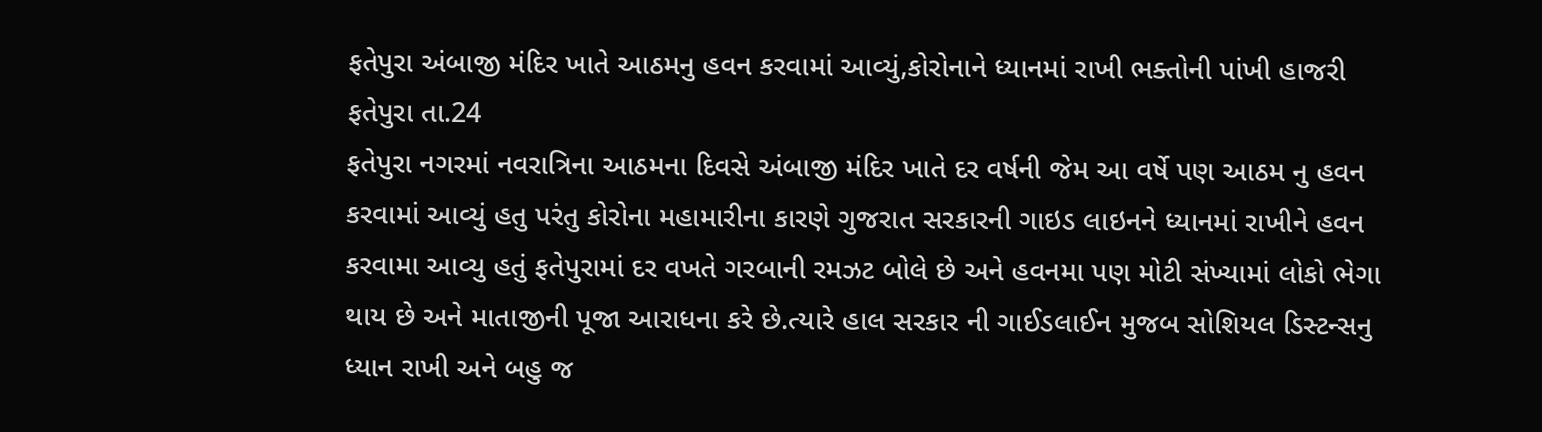ફતેપુરા અંબાજી મંદિર ખાતે આઠમનુ હવન કરવામાં આવ્યું,કોરોનાને ધ્યાનમાં રાખી ભક્તોની પાંખી હાજરી
ફતેપુરા તા.24
ફતેપુરા નગરમાં નવરાત્રિના આઠમના દિવસે અંબાજી મંદિર ખાતે દર વર્ષની જેમ આ વર્ષે પણ આઠમ નુ હવન કરવામાં આવ્યું હતુ પરંતુ કોરોના મહામારીના કારણે ગુજરાત સરકારની ગાઇડ લાઇનને ધ્યાનમાં રાખીને હવન કરવામા આવ્યુ હતું ફતેપુરામાં દર વખતે ગરબાની રમઝટ બોલે છે અને હવનમા પણ મોટી સંખ્યામાં લોકો ભેગા થાય છે અને માતાજીની પૂજા આરાધના કરે છે.ત્યારે હાલ સરકાર ની ગાઈડલાઈન મુજબ સોશિયલ ડિસ્ટન્સનુ ધ્યાન રાખી અને બહુ જ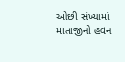ઓછી સંખ્યામાં માતાજીનો હવન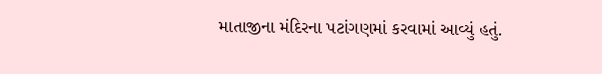માતાજીના મંદિરના પટાંગણમાં કરવામાં આવ્યું હતું.